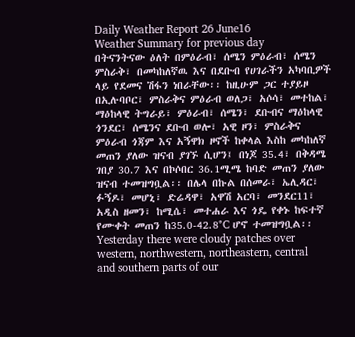Daily Weather Report 26 June16
Weather Summary for previous day
በትናንትናው ዕለት በምዕራብ፣ ሰሜን ምዕራብ፣ ሰሜን ምስራቅ፣ በመካከለኛዉ እና በደቡብ የሀገራችን አካባቢዎች ላይ የደመና ሽፋን ነበራቸው፡፡ ከዚሁም ጋር ተያይዞ በኢሉባቦር፣ ምስራቅና ምዕራብ ወለጋ፣ አሶሳ፣ መተከል፣ ማዕከላዊ ትግራይ፣ ምዕራብ፣ ሰሜን፣ ደቡብና ማዕከላዊ ጎንደር፣ ሰሜንና ደቡብ ወሎ፣ አዊ ዞን፣ ምስራቅና ምዕራብ ጎጃም እና አኝዋክ ዞኖች ከቀላል እስከ መካከለኛ መጠን ያለው ዝናብ ያገኙ ሲሆን፤ በነጆ 35.4፣ በቅዳሜ ገበያ 30.7 እና በኮሶበር 36.1ሚሜ ከባድ መጠን ያለው ዝናብ ተመዝግቧል፡፡ በሌላ በኩል በሰመራ፣ ኤሊዳር፣ ፉኝዶ፣ መሆኒ፣ ድሬዳዋ፣ አዋሽ አርባ፣ መንደር11፣ አዲስ ዘመን፣ ከሚሴ፣ መተሐራ እና ጎዴ የቀኑ ከፍተኛ የሙቀት መጠን ከ35.0-42.8°C ሆኖ ተመዝግቧል፡፡
Yesterday there were cloudy patches over western, northwestern, northeastern, central and southern parts of our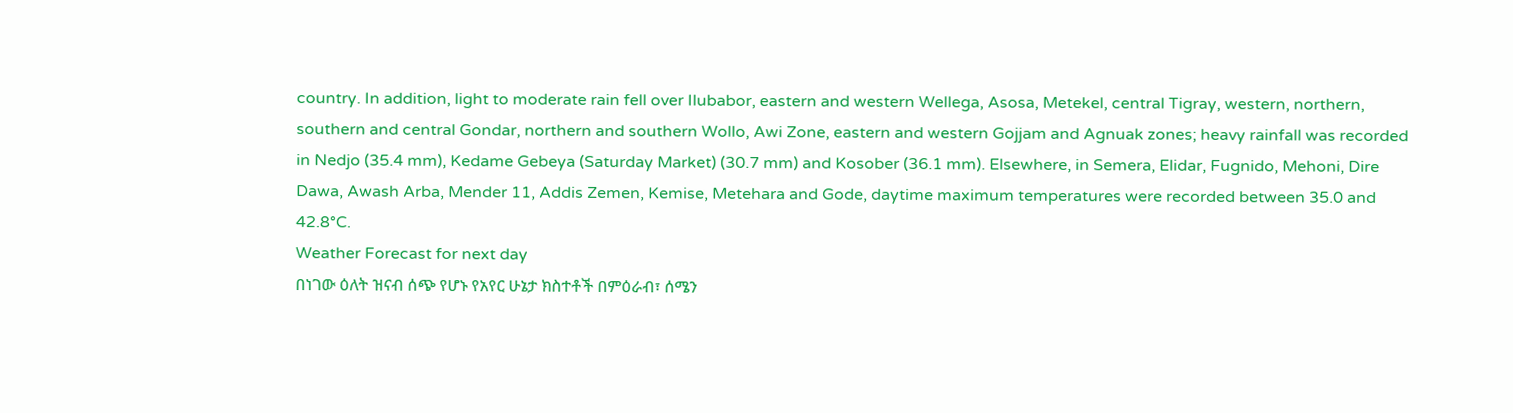country. In addition, light to moderate rain fell over Ilubabor, eastern and western Wellega, Asosa, Metekel, central Tigray, western, northern, southern and central Gondar, northern and southern Wollo, Awi Zone, eastern and western Gojjam and Agnuak zones; heavy rainfall was recorded in Nedjo (35.4 mm), Kedame Gebeya (Saturday Market) (30.7 mm) and Kosober (36.1 mm). Elsewhere, in Semera, Elidar, Fugnido, Mehoni, Dire Dawa, Awash Arba, Mender 11, Addis Zemen, Kemise, Metehara and Gode, daytime maximum temperatures were recorded between 35.0 and 42.8°C.
Weather Forecast for next day
በነገው ዕለት ዝናብ ሰጭ የሆኑ የአየር ሁኔታ ክስተቶች በምዕራብ፣ ሰሜን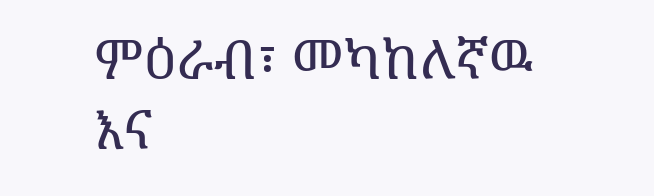ምዕራብ፣ መካከለኛዉ እና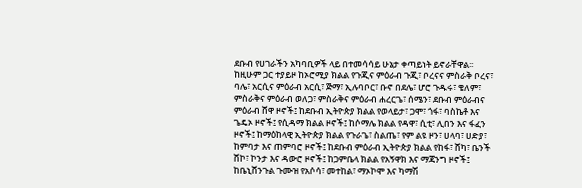ደቡብ የሀገራችን አካባቢዎች ላይ በተመሳሳይ ሁኔታ ቀጣይነት ይኖራቸዋል፡፡ ከዚሁም ጋር ተያይዞ ከኦሮሚያ ክልል የጉጂና ምዕራብ ጉጂ፣ ቦረናና ምስራቅ ቦረና፣ ባሌ፣ አርሲና ምዕራብ አርሲ፣ ጅማ፣ ኢሉባቦር፣ ቡኖ በደሌ፣ ሆሮ ጉዱሩ፣ ቄለም፣ ምስራቅና ምዕራብ ወለጋ፣ ምስራቅና ምዕራብ ሐረርጌ፣ ሰሜን፣ ደቡብ ምዕራብና ምዕራብ ሸዋ ዞኖች፤ ከደቡብ ኢትዮጵያ ክልል የወላይታ፣ ጋሞ፣ ጎፋ፣ ባስኬቶ እና ጌዴኦ ዞኖች፤ የሲዳማ ክልል ዞኖች፤ ከሶማሌ ክልል የዳዋ፣ ሲቲ፣ ሊበን እና ፋፈን ዞኖች፤ ከማዕከላዊ ኢትዮጵያ ክልል የጉራጌ፣ ስልጤ፣ የም ልዩ ዞን፣ ሀላባ፣ ሀድያ፣ ከምባታ እና ጠምባሮ ዞኖች፤ ከደቡብ ምዕራብ ኢትዮጵያ ክልል የከፋ፣ ሸካ፣ ቤንች ሸኮ፣ ኮንታ እና ዳውሮ ዞኖች፤ ከጋምቤላ ክልል የአኝዋክ እና ማጃንግ ዞኖች፤ ከቤኒሸንጉል ጉሙዝ የአሶሳ፣ መተከል፣ ማኦኮሞ እና ካማሽ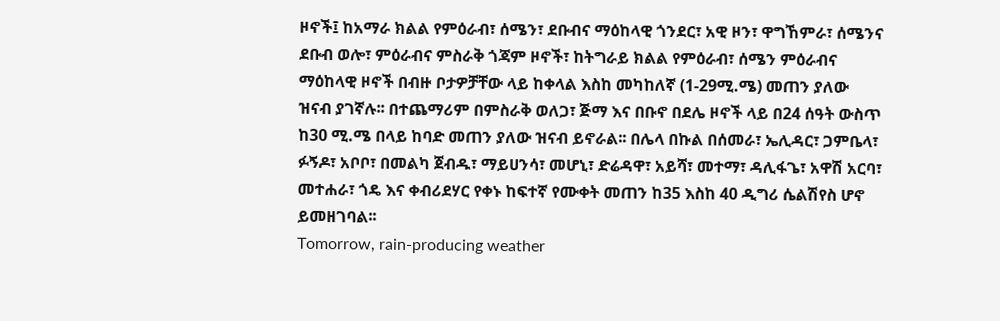ዞኖች፤ ከአማራ ክልል የምዕራብ፣ ሰሜን፣ ደቡብና ማዕከላዊ ጎንደር፣ አዊ ዞን፣ ዋግኸምራ፣ ሰሜንና ደቡብ ወሎ፣ ምዕራብና ምስራቅ ጎጃም ዞኖች፣ ከትግራይ ክልል የምዕራብ፣ ሰሜን ምዕራብና ማዕከላዊ ዞኖች በብዙ ቦታዎቻቸው ላይ ከቀላል እስከ መካከለኛ (1-29ሚ.ሜ) መጠን ያለው ዝናብ ያገኛሉ፡፡ በተጨማሪም በምስራቅ ወለጋ፣ ጅማ እና በቡኖ በደሌ ዞኖች ላይ በ24 ሰዓት ውስጥ ከ30 ሚ.ሜ በላይ ከባድ መጠን ያለው ዝናብ ይኖራል፡፡ በሌላ በኩል በሰመራ፣ ኤሊዳር፣ ጋምቤላ፣ ፉኝዶ፣ አቦቦ፣ በመልካ ጀብዱ፣ ማይሀንሳ፣ መሆኒ፣ ድሬዳዋ፣ አይሻ፣ መተማ፣ ዳሊፋጌ፣ አዋሽ አርባ፣ መተሐራ፣ ጎዴ እና ቀብሪደሃር የቀኑ ከፍተኛ የሙቀት መጠን ከ35 እስከ 40 ዲግሪ ሴልሽየስ ሆኖ ይመዘገባል፡፡
Tomorrow, rain-producing weather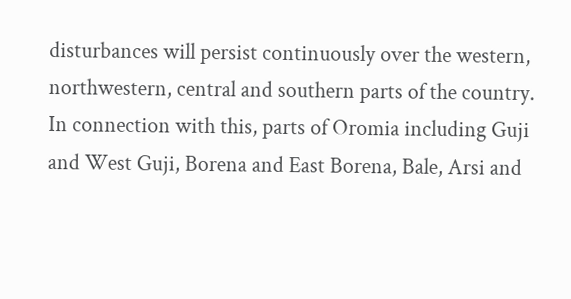disturbances will persist continuously over the western, northwestern, central and southern parts of the country. In connection with this, parts of Oromia including Guji and West Guji, Borena and East Borena, Bale, Arsi and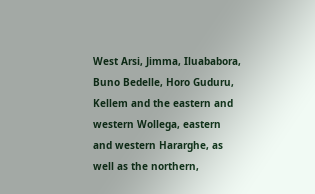West Arsi, Jimma, Iluababora, Buno Bedelle, Horo Guduru, Kellem and the eastern and western Wollega, eastern and western Hararghe, as well as the northern,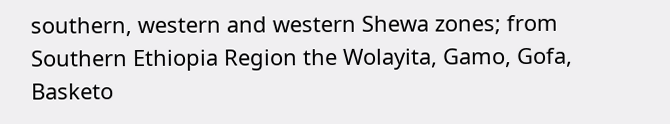southern, western and western Shewa zones; from Southern Ethiopia Region the Wolayita, Gamo, Gofa, Basketo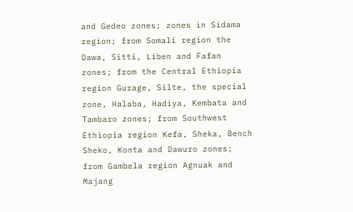and Gedeo zones; zones in Sidama region; from Somali region the Dawa, Sitti, Liben and Fafan zones; from the Central Ethiopia region Gurage, Silte, the special zone, Halaba, Hadiya, Kembata and Tambaro zones; from Southwest Ethiopia region Kefa, Sheka, Bench Sheko, Konta and Dawuro zones; from Gambela region Agnuak and Majang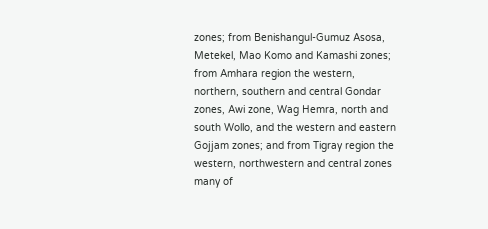zones; from Benishangul-Gumuz Asosa, Metekel, Mao Komo and Kamashi zones; from Amhara region the western, northern, southern and central Gondar zones, Awi zone, Wag Hemra, north and south Wollo, and the western and eastern Gojjam zones; and from Tigray region the western, northwestern and central zones many of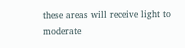these areas will receive light to moderate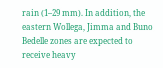rain (1–29 mm). In addition, the eastern Wollega, Jimma and Buno Bedelle zones are expected to receive heavy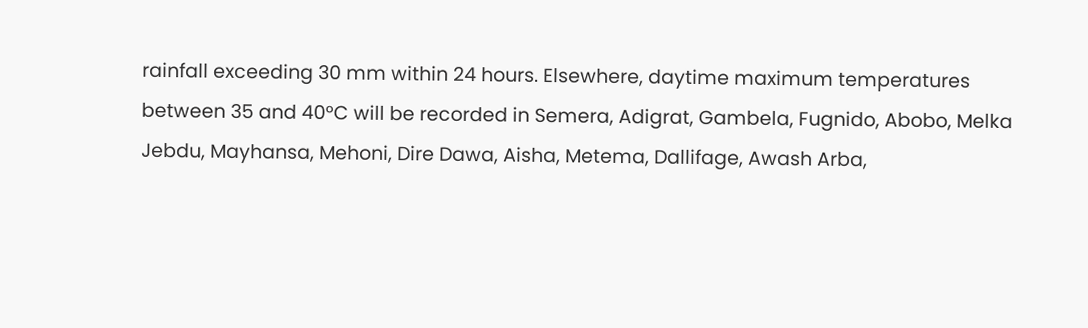rainfall exceeding 30 mm within 24 hours. Elsewhere, daytime maximum temperatures between 35 and 40°C will be recorded in Semera, Adigrat, Gambela, Fugnido, Abobo, Melka Jebdu, Mayhansa, Mehoni, Dire Dawa, Aisha, Metema, Dallifage, Awash Arba,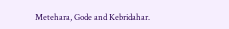Metehara, Gode and Kebridahar.